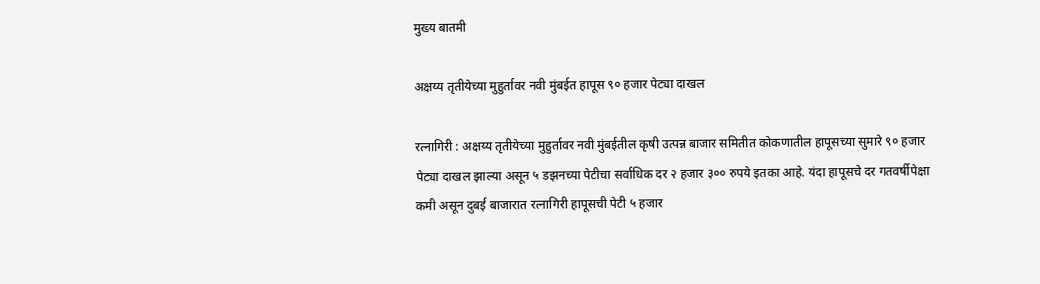मुख्य बातमी

अक्षय्य तृतीयेच्या मुहुर्तावर नवी मुंबईत हापूस ९० हजार पेट्या दाखल

रत्नागिरी : अक्षय्य तृतीयेच्या मुहुर्तावर नवी मुंबईतील कृषी उत्पन्न बाजार समितीत कोकणातील हापूसच्या सुमारे ९० हजार पेट्या दाखल झाल्या असून ५ डझनच्या पेटीचा सर्वाधिक दर २ हजार ३०० रुपये इतका आहे. यंदा हापूसचे दर गतवर्षीपेक्षा कमी असून दुबई बाजारात रत्नागिरी हापूसची पेटी ५ हजार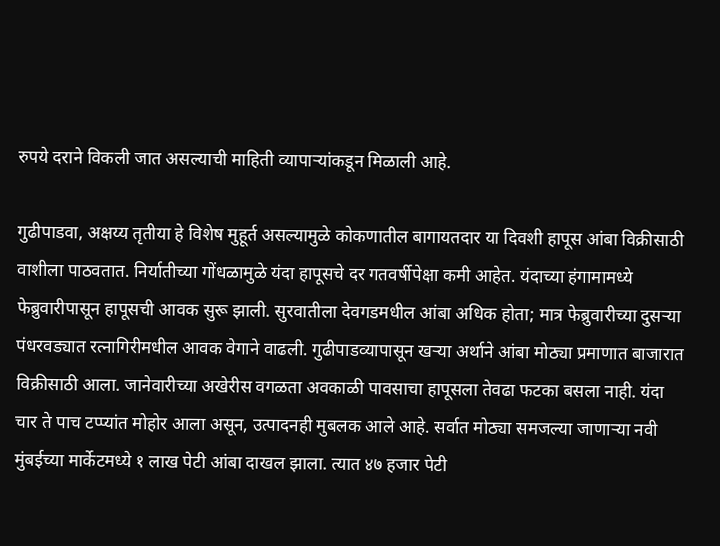रुपये दराने विकली जात असल्याची माहिती व्यापाऱ्यांकडून मिळाली आहे.

गुढीपाडवा, अक्षय्य तृतीया हे विशेष मुहूर्त असल्यामुळे कोकणातील बागायतदार या दिवशी हापूस आंबा विक्रीसाठी वाशीला पाठवतात. निर्यातीच्या गोंधळामुळे यंदा हापूसचे दर गतवर्षीपेक्षा कमी आहेत. यंदाच्या हंगामामध्ये फेब्रुवारीपासून हापूसची आवक सुरू झाली. सुरवातीला देवगडमधील आंबा अधिक होता; मात्र फेब्रुवारीच्या दुसऱ्या पंधरवड्यात रत्नागिरीमधील आवक वेगाने वाढली. गुढीपाडव्यापासून खऱ्या अर्थाने आंबा मोठ्या प्रमाणात बाजारात विक्रीसाठी आला. जानेवारीच्या अखेरीस वगळता अवकाळी पावसाचा हापूसला तेवढा फटका बसला नाही. यंदा चार ते पाच टप्प्यांत मोहोर आला असून, उत्पादनही मुबलक आले आहे. सर्वात मोठ्या समजल्या जाणाऱ्या नवी मुंबईच्या मार्केटमध्ये १ लाख पेटी आंबा दाखल झाला. त्यात ४७ हजार पेटी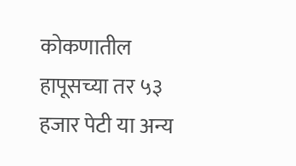कोकणातील हापूसच्या तर ५३ हजार पेटी या अन्य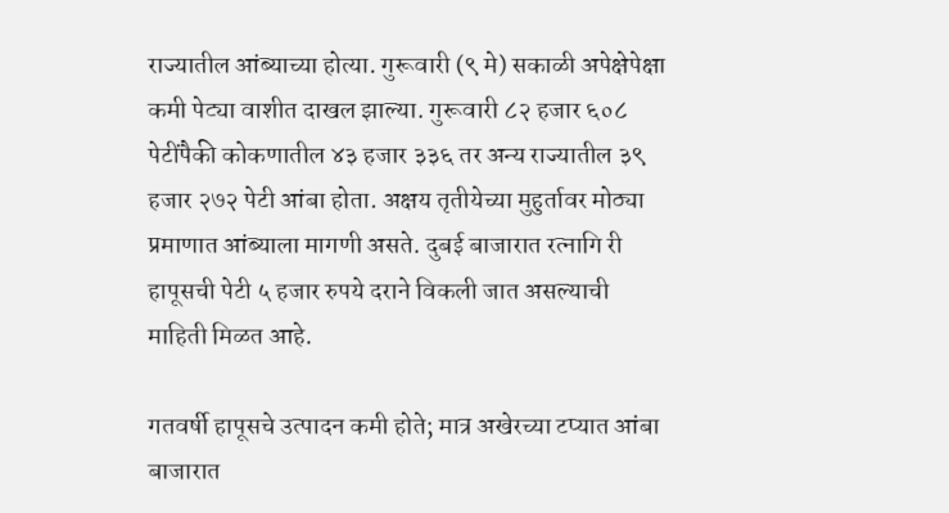राज्यातील आंब्याच्या होत्या. गुरूवारी (९ मे) सकाळी अपेक्षेपेक्षा कमी पेट्या वाशीत दाखल झाल्या. गुरूवारी ८२ हजार ६०८ पेटींपैकी कोकणातील ४३ हजार ३३६ तर अन्य राज्यातील ३९ हजार २७२ पेटी आंबा होता. अक्षय तृतीयेच्या मुहुर्तावर मोठ्या प्रमाणात आंब्याला मागणी असते. दुबई बाजारात रत्नागि री हापूसची पेटी ५ हजार रुपये दराने विकली जात असल्याची माहिती मिळत आहे.

गतवर्षी हापूसचे उत्पादन कमी होते; मात्र अखेरच्या टप्यात आंबा बाजारात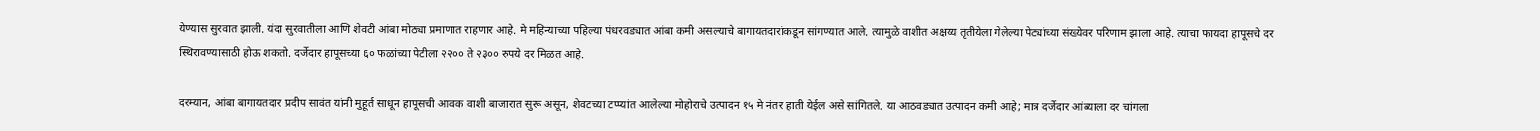येण्यास सुरवात झाली. यंदा सुरवातीला आणि शेवटी आंबा मोठ्या प्रमाणात राहणार आहे. मे महिन्याच्या पहिल्या पंधरवड्यात आंबा कमी असल्याचे बागायतदारांकडून सांगण्यात आले. त्यामुळे वाशीत अक्षय्य तृतीयेला गेलेल्या पेट्यांच्या संख्येवर परिणाम झाला आहे. त्याचा फायदा हापूसचे दर स्थिरावण्यासाठी होऊ शकतो. दर्जेदार हापूसच्या ६० फळांच्या पेटीला २२०० ते २३०० रुपये दर मिळत आहे.

दरम्यान, आंबा बागायतदार प्रदीप सावंत यांनी मुहूर्त साधून हापूसची आवक वाशी बाजारात सुरू असून, शेवटच्या टप्प्यांत आलेल्या मोहोराचे उत्पादन १५ मे नंतर हाती येईल असे सांगितले. या आठवड्यात उत्पादन कमी आहे; मात्र दर्जेदार आंब्याला दर चांगला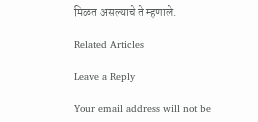मिळत असल्याचे ते म्हणाले.

Related Articles

Leave a Reply

Your email address will not be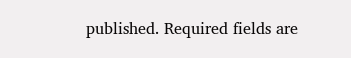published. Required fields are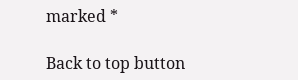marked *

Back to top button